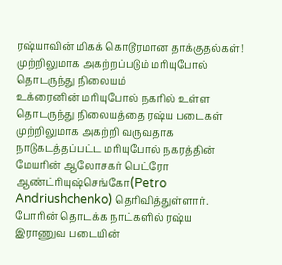ரஷ்யாவின் மிகக் கொடூரமான தாக்குதல்கள்! முற்றிலுமாக அகற்றப்படும் மரியுபோல் தொடருந்து நிலையம்
உக்ரைனின் மரியுபோல் நகரில் உள்ள தொடருந்து நிலையத்தை ரஷ்ய படைகள் முற்றிலுமாக அகற்றி வருவதாக நாடுகடத்தப்பட்ட மரியுபோல் நகரத்தின் மேயரின் ஆலோசகர் பெட்ரோ ஆண்ட்ரியுஷ்செங்கோ(Petro Andriushchenko) தெரிவித்துள்ளார்.
போரின் தொடக்க நாட்களில் ரஷ்ய இராணுவ படையின்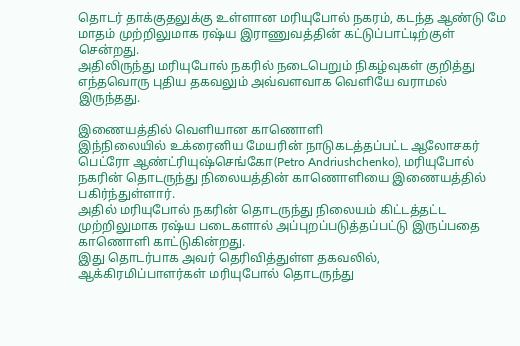தொடர் தாக்குதலுக்கு உள்ளான மரியுபோல் நகரம், கடந்த ஆண்டு மே மாதம் முற்றிலுமாக ரஷ்ய இராணுவத்தின் கட்டுப்பாட்டிற்குள் சென்றது.
அதிலிருந்து மரியுபோல் நகரில் நடைபெறும் நிகழ்வுகள் குறித்து எந்தவொரு புதிய தகவலும் அவ்வளவாக வெளியே வராமல் இருந்தது.

இணையத்தில் வெளியான காணொளி
இந்நிலையில் உக்ரைனிய மேயரின் நாடுகடத்தப்பட்ட ஆலோசகர் பெட்ரோ ஆண்ட்ரியுஷ்செங்கோ(Petro Andriushchenko), மரியுபோல் நகரின் தொடருந்து நிலையத்தின் காணொளியை இணையத்தில் பகிர்ந்துள்ளார்.
அதில் மரியுபோல் நகரின் தொடருந்து நிலையம் கிட்டத்தட்ட முற்றிலுமாக ரஷ்ய படைகளால் அப்புறப்படுத்தப்பட்டு இருப்பதை காணொளி காட்டுகின்றது.
இது தொடர்பாக அவர் தெரிவித்துள்ள தகவலில், ஆக்கிரமிப்பாளர்கள் மரியுபோல் தொடருந்து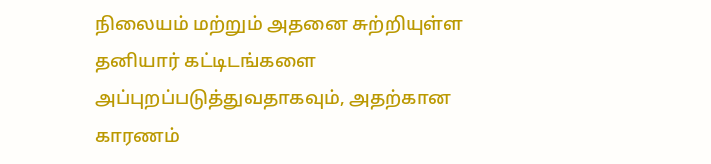நிலையம் மற்றும் அதனை சுற்றியுள்ள தனியார் கட்டிடங்களை அப்புறப்படுத்துவதாகவும், அதற்கான காரணம்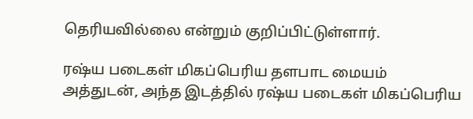தெரியவில்லை என்றும் குறிப்பிட்டுள்ளார்.

ரஷ்ய படைகள் மிகப்பெரிய தளபாட மையம்
அத்துடன், அந்த இடத்தில் ரஷ்ய படைகள் மிகப்பெரிய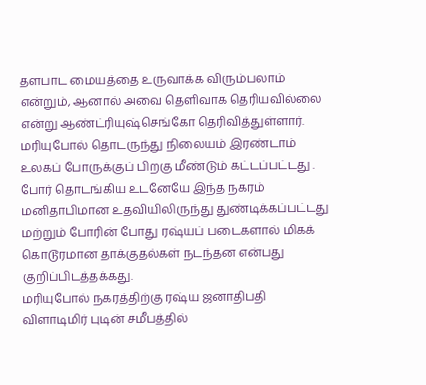தளபாட மையத்தை உருவாக்க விரும்பலாம் என்றும், ஆனால் அவை தெளிவாக தெரியவில்லை என்று ஆண்ட்ரியுஷ்செங்கோ தெரிவித்துள்ளார்.
மரியுபோல் தொடருந்து நிலையம் இரண்டாம் உலகப் போருக்குப் பிறகு மீண்டும் கட்டப்பட்டது .
போர் தொடங்கிய உடனேயே இந்த நகரம் மனிதாபிமான உதவியிலிருந்து துண்டிக்கப்பட்டது மற்றும் போரின் போது ரஷ்யப் படைகளால் மிகக் கொடூரமான தாக்குதல்கள் நடந்தன என்பது குறிப்பிடத்தக்கது.
மரியுபோல் நகரத்திற்கு ரஷ்ய ஜனாதிபதி விளாடிமிர் புடின் சமீபத்தில்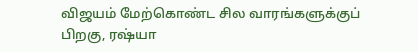விஜயம் மேற்கொண்ட சில வாரங்களுக்குப் பிறகு, ரஷ்யா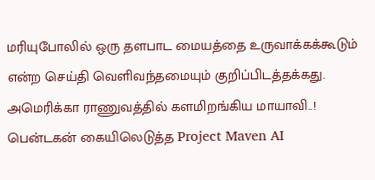மரியுபோலில் ஒரு தளபாட மையத்தை உருவாக்கக்கூடும் என்ற செய்தி வெளிவந்தமையும் குறிப்பிடத்தக்கது.
அமெரிக்கா ராணுவத்தில் களமிறங்கிய மாயாவி..! பென்டகன் கையிலெடுத்த Project Maven AI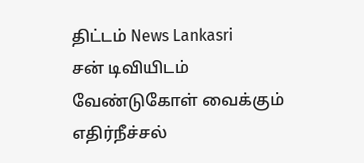திட்டம் News Lankasri
சன் டிவியிடம் வேண்டுகோள் வைக்கும் எதிர்நீச்சல்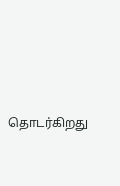தொடர்கிறது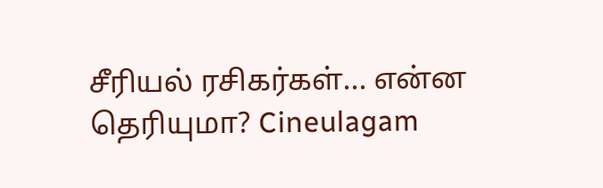சீரியல் ரசிகர்கள்... என்ன தெரியுமா? Cineulagam